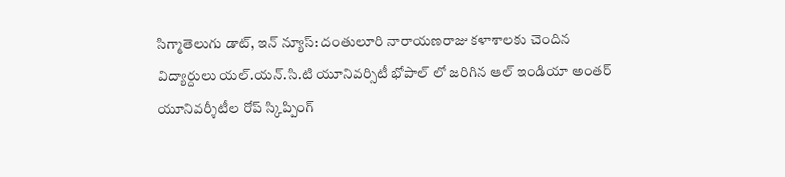సిగ్మాతెలుగు డాట్, ఇన్ న్యూస్: దంతులూరి నారాయణరాజు కళాశాలకు చెందిన విద్యార్దులు యల్.యన్.సి.టి యూనివర్సిటీ భోపాల్ లో జరిగిన ఆల్ ఇండియా అంతర్ యూనివర్శీటీల రోప్ స్కిప్పింగ్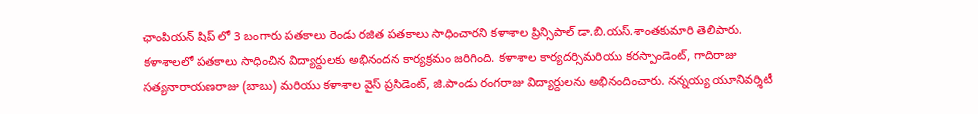ఛాంపియన్ షిప్ లో 3 బంగారు పతకాలు రెండు రజిత పతకాలు సాధించారని కళాశాల ప్రిన్సిపాల్ డా.బి.యస్.శాంతకుమారి తెలిపారు. కళాశాలలో పతకాలు సాధించిన విద్యార్దులకు అభినందన కార్యక్రమం జరిగింది. కళాశాల కార్యదర్సిమరియు కరస్పాండెంట్, గాదిరాజు సత్యనారాయణరాజు (బాబు) మరియు కళాశాల వైస్ ప్రసిడెంట్, జి.పాండు రంగరాజు విద్యార్దులను అభినందించారు. నన్నయ్య యూనివర్శిటీ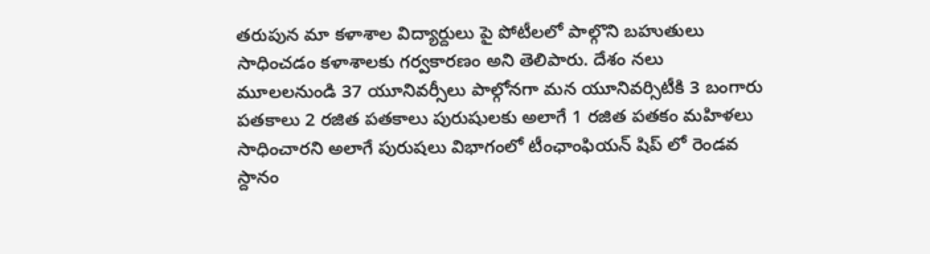తరుపున మా కళాశాల విద్యార్దులు పై పోటీలలో పాల్గొని బహుతులు సాధించడం కళాశాలకు గర్వకారణం అని తెలిపారు. దేశం నలు మూలలనుండి 37 యూనివర్సీలు పాల్గోనగా మన యూనివర్సిటీకి 3 బంగారు పతకాలు 2 రజిత పతకాలు పురుషులకు అలాగే 1 రజిత పతకం మహిళలు సాధించారని అలాగే పురుషలు విభాగంలో టీంఛాంఫియన్ షిప్ లో రెండవ స్దానం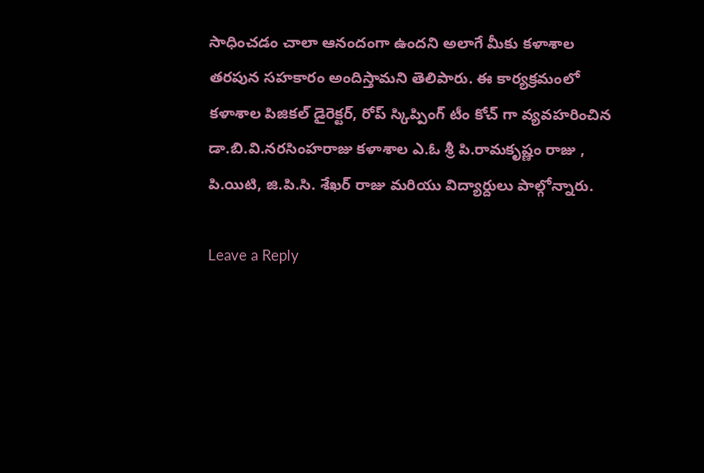సాధించడం చాలా ఆనందంగా ఉందని అలాగే మీకు కళాశాల తరపున సహకారం అందిస్తామని తెలిపారు. ఈ కార్యక్రమంలో కళాశాల పిజికల్ డైరెక్టర్, రోప్ స్కిప్పింగ్ టీం కోచ్ గా వ్యవహరించిన డా.బి.వి.నరసింహరాజు కళాశాల ఎ.ఓ శ్రీ పి.రామకృష్ణం రాజు , పి.యిటి, జి.పి.సి. శేఖర్ రాజు మరియు విద్యార్దులు పాల్గోన్నారు.

Leave a Reply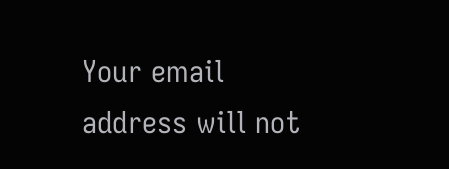Your email address will not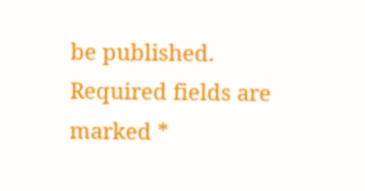be published. Required fields are marked *